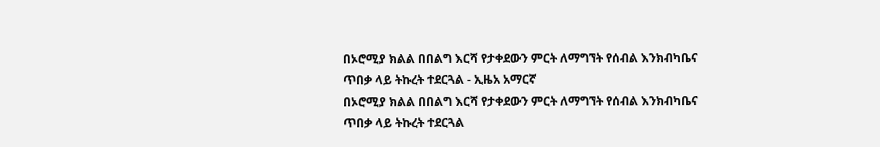በኦሮሚያ ክልል በበልግ እርሻ የታቀደውን ምርት ለማግኘት የሰብል እንክብካቤና ጥበቃ ላይ ትኩረት ተደርጓል - ኢዜአ አማርኛ
በኦሮሚያ ክልል በበልግ እርሻ የታቀደውን ምርት ለማግኘት የሰብል እንክብካቤና ጥበቃ ላይ ትኩረት ተደርጓል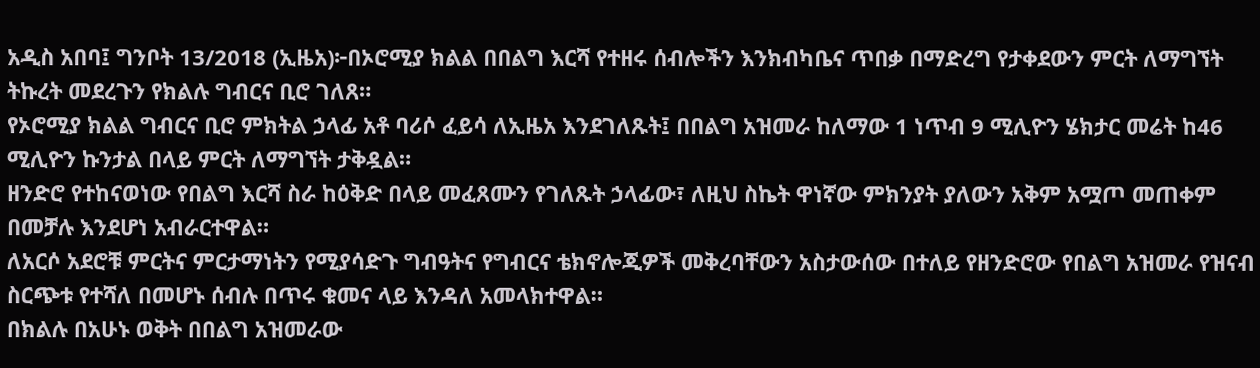አዲስ አበባ፤ ግንቦት 13/2018 (ኢዜአ)፦በኦሮሚያ ክልል በበልግ እርሻ የተዘሩ ሰብሎችን እንክብካቤና ጥበቃ በማድረግ የታቀደውን ምርት ለማግኘት ትኩረት መደረጉን የክልሉ ግብርና ቢሮ ገለጸ።
የኦሮሚያ ክልል ግብርና ቢሮ ምክትል ኃላፊ አቶ ባሪሶ ፈይሳ ለኢዜአ እንደገለጹት፤ በበልግ አዝመራ ከለማው 1 ነጥብ 9 ሚሊዮን ሄክታር መሬት ከ46 ሚሊዮን ኩንታል በላይ ምርት ለማግኘት ታቅዷል።
ዘንድሮ የተከናወነው የበልግ እርሻ ስራ ከዕቅድ በላይ መፈጸሙን የገለጹት ኃላፊው፣ ለዚህ ስኬት ዋነኛው ምክንያት ያለውን አቅም አሟጦ መጠቀም በመቻሉ እንደሆነ አብራርተዋል።
ለአርሶ አደሮቹ ምርትና ምርታማነትን የሚያሳድጉ ግብዓትና የግብርና ቴክኖሎጂዎች መቅረባቸውን አስታውሰው በተለይ የዘንድሮው የበልግ አዝመራ የዝናብ ስርጭቱ የተሻለ በመሆኑ ሰብሉ በጥሩ ቁመና ላይ እንዳለ አመላክተዋል።
በክልሉ በአሁኑ ወቅት በበልግ አዝመራው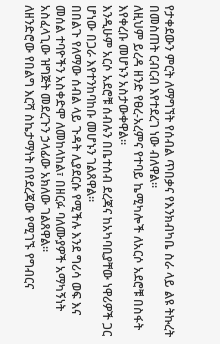የታቀደውን ምርት ለማግኘት የሰብል ጥበቃና የእንክብካቤ ስራ ላይ ልዩ ትኩረት በመስጠት ርብርብ እየተደረገ ነው ብለዋል።
ለዚህም ይረዳ ዘንድ የፀረ-አረምና የተባይ ኬሚካሎች ለአርሶ አደሮቹ በስፋት እየቀረቡ መሆኑን አስታውቀዋል።
እንዲሁም አርሶ አደሮቹ ሰብሉን በቤተሰብ ደረጃና ከአካባቢያቸው ነዋሪዎች ጋር ሆነው በጋራ እየተንከባከቡ መሆኑን ገልጸዋል።
በበልጉ የለማው ሰብል ላይ ጉዳት ሊያደርሱ የሚችሉ እንደ ግሪሳ ወፍ እና መሰል ተባዮችን አስቀድሞ ለመከላከል፣ በዘርፉ ባለሙያዎች አማካኝነት አስፈላጊው ዝግጅት መደረጉን ኃላፊው አክለው ገልጸዋል።
ለዘንድሮው የበልግ እርሻ ስኬታማነት በየደረጃው የሚገኙ የግብርና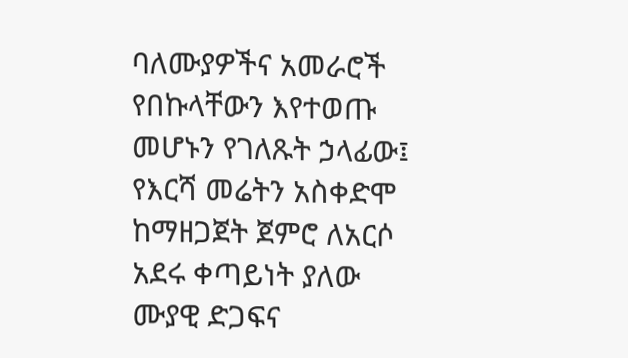ባለሙያዎችና አመራሮች የበኩላቸውን እየተወጡ መሆኑን የገለጹት ኃላፊው፤ የእርሻ መሬትን አስቀድሞ ከማዘጋጀት ጀምሮ ለአርሶ አደሩ ቀጣይነት ያለው ሙያዊ ድጋፍና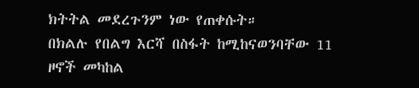ክትትል መደረጉንም ነው የጠቀሱት።
በክልሉ የበልግ እርሻ በስፋት ከሚከናወንባቸው 11 ዞኖች መካከል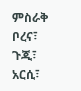ምስራቅ ቦረና፣ ጉጂ፣ አርሲ፣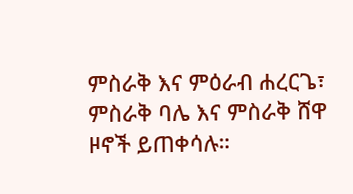ምስራቅ እና ምዕራብ ሐረርጌ፣ ምስራቅ ባሌ እና ምስራቅ ሸዋ ዞኖች ይጠቀሳሉ።